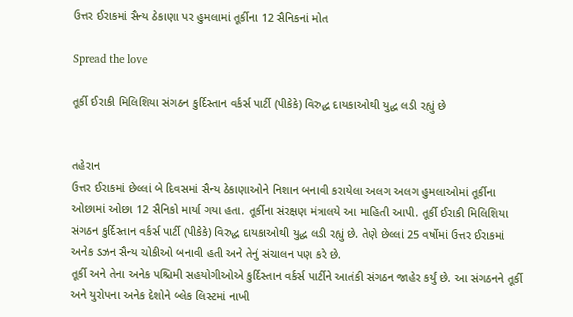ઉત્તર ઈરાકમાં સૈન્ય ઠેકાણા પર હુમલામાં તૂર્કીના 12 સૈનિકનાં મોત

Spread the love

તૂર્કી ઈરાકી મિલિશિયા સંગઠન કુર્દિસ્તાન વર્કર્સ પાર્ટી (પીકેકે) વિરુદ્ધ દાયકાઓથી યુદ્ધ લડી રહ્યું છે


તહેરાન
ઉત્તર ઈરાકમાં છેલ્લાં બે દિવસમાં સૈન્ય ઠેકાણાઓને નિશાન બનાવી કરાયેલા અલગ અલગ હુમલાઓમાં તૂર્કીના ઓછામાં ઓછા 12 સૈનિકો માર્યા ગયા હતા. તૂર્કીના સંરક્ષણ મંત્રાલયે આ માહિતી આપી. તૂર્કી ઈરાકી મિલિશિયા સંગઠન કુર્દિસ્તાન વર્કર્સ પાર્ટી (પીકેકે) વિરુદ્ધ દાયકાઓથી યુદ્ધ લડી રહ્યું છે. તેણે છેલ્લાં 25 વર્ષોમાં ઉત્તર ઈરાકમાં અનેક ડઝન સૈન્ય ચોકીઓ બનાવી હતી અને તેનું સંચાલન પણ કરે છે.
તૂર્કી અને તેના અનેક પશ્ચિમી સહયોગીઓએ કુર્દિસ્તાન વર્કર્સ પાર્ટીને આતંકી સંગઠન જાહેર કર્યું છે. આ સંગઠનને તૂર્કી અને યુરોપના અનેક દેશોને બ્લેક લિસ્ટમાં નાખી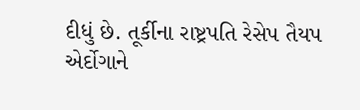દીધું છે. તૂર્કીના રાષ્ટ્રપતિ રેસેપ તૈયપ એર્દોગાને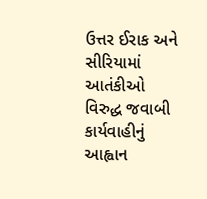ઉત્તર ઈરાક અને સીરિયામાં આતંકીઓ વિરુદ્ધ જવાબી કાર્યવાહીનું આહ્વાન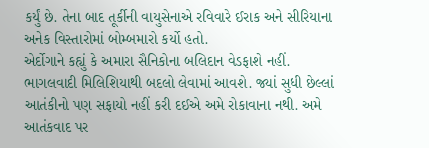કર્યું છે. તેના બાદ તૂર્કીની વાયુસેનાએ રવિવારે ઈરાક અને સીરિયાના અનેક વિસ્તારોમાં બોમ્બમારો કર્યો હતો.
એર્દોગાને કહ્યું કે અમારા સૈનિકોના બલિદાન વેડફાશે નહીં. ભાગલવાદી મિલિશિયાથી બદલો લેવામાં આવશે. જ્યાં સુધી છેલ્લાં આતંકીનો પણ સફાયો નહીં કરી દઈએ અમે રોકાવાના નથી. અમે આતંકવાદ પર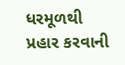ધરમૂળથી પ્રહાર કરવાની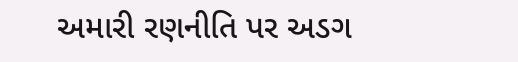અમારી રણનીતિ પર અડગ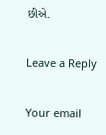છીએ.

Leave a Reply

Your email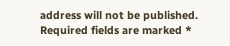address will not be published. Required fields are marked *